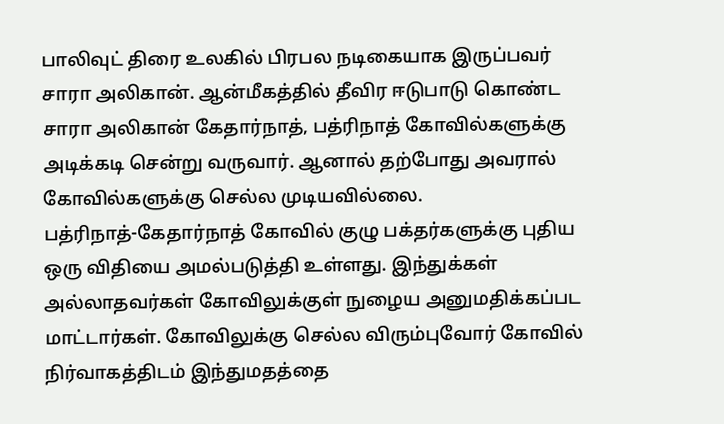பாலிவுட் திரை உலகில் பிரபல நடிகையாக இருப்பவர் சாரா அலிகான். ஆன்மீகத்தில் தீவிர ஈடுபாடு கொண்ட சாரா அலிகான் கேதார்நாத், பத்ரிநாத் கோவில்களுக்கு அடிக்கடி சென்று வருவார். ஆனால் தற்போது அவரால் கோவில்களுக்கு செல்ல முடியவில்லை.
பத்ரிநாத்-கேதார்நாத் கோவில் குழு பக்தர்களுக்கு புதிய ஒரு விதியை அமல்படுத்தி உள்ளது. இந்துக்கள் அல்லாதவர்கள் கோவிலுக்குள் நுழைய அனுமதிக்கப்பட மாட்டார்கள். கோவிலுக்கு செல்ல விரும்புவோர் கோவில் நிர்வாகத்திடம் இந்துமதத்தை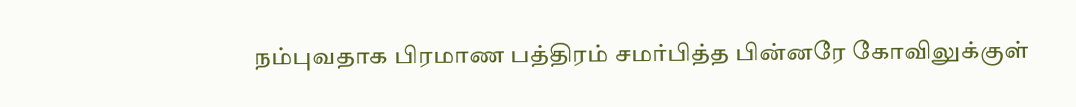நம்புவதாக பிரமாண பத்திரம் சமர்பித்த பின்னரே கோவிலுக்குள்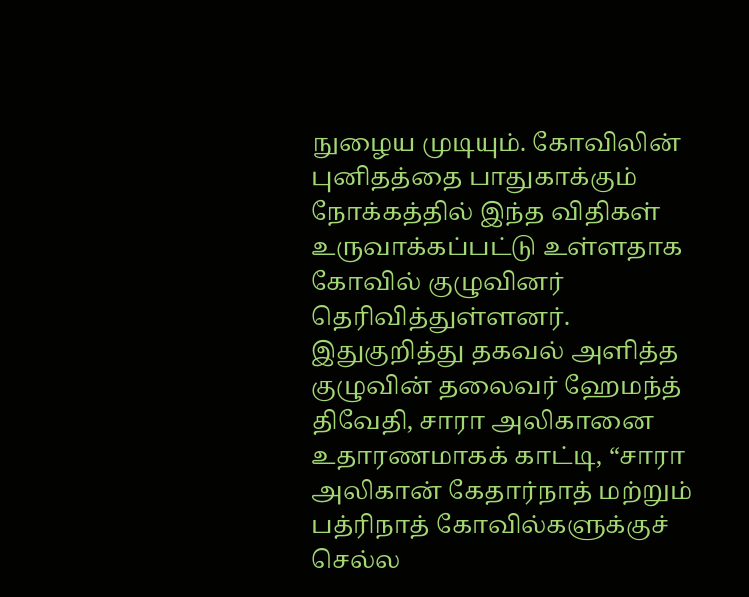நுழைய முடியும். கோவிலின் புனிதத்தை பாதுகாக்கும் நோக்கத்தில் இந்த விதிகள் உருவாக்கப்பட்டு உள்ளதாக கோவில் குழுவினர் தெரிவித்துள்ளனர்.
இதுகுறித்து தகவல் அளித்த குழுவின் தலைவர் ஹேமந்த் திவேதி, சாரா அலிகானை உதாரணமாகக் காட்டி, “சாரா அலிகான் கேதார்நாத் மற்றும் பத்ரிநாத் கோவில்களுக்குச் செல்ல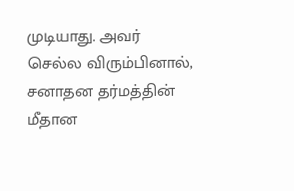முடியாது. அவர் செல்ல விரும்பினால், சனாதன தர்மத்தின் மீதான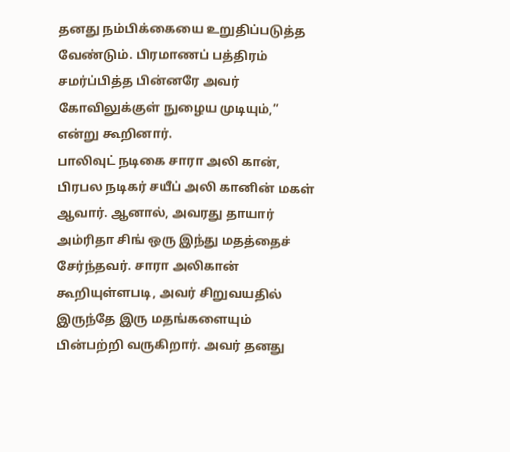தனது நம்பிக்கையை உறுதிப்படுத்த வேண்டும். பிரமாணப் பத்திரம் சமர்ப்பித்த பின்னரே அவர் கோவிலுக்குள் நுழைய முடியும்,” என்று கூறினார்.
பாலிவுட் நடிகை சாரா அலி கான், பிரபல நடிகர் சயீப் அலி கானின் மகள் ஆவார். ஆனால், அவரது தாயார் அம்ரிதா சிங் ஒரு இந்து மதத்தைச் சேர்ந்தவர். சாரா அலிகான் கூறியுள்ளபடி, அவர் சிறுவயதில் இருந்தே இரு மதங்களையும் பின்பற்றி வருகிறார். அவர் தனது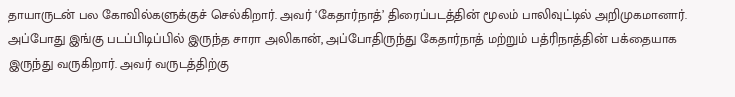தாயாருடன் பல கோவில்களுக்குச் செல்கிறார். அவர் ‘கேதார்நாத்’ திரைப்படத்தின் மூலம் பாலிவுட்டில் அறிமுகமானார். அப்போது இங்கு படப்பிடிப்பில் இருந்த சாரா அலிகான், அப்போதிருந்து கேதார்நாத் மற்றும் பத்ரிநாத்தின் பக்தையாக இருந்து வருகிறார். அவர் வருடத்திற்கு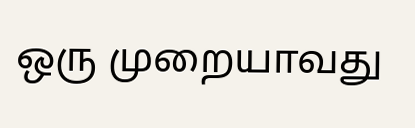ஒரு முறையாவது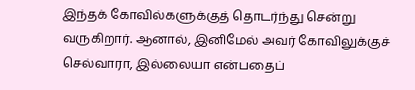இந்தக் கோவில்களுக்குத் தொடர்ந்து சென்று வருகிறார். ஆனால், இனிமேல் அவர் கோவிலுக்குச் செல்வாரா, இல்லையா என்பதைப்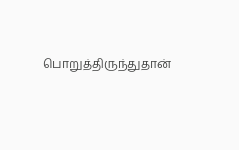பொறுத்திருந்துதான்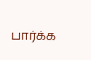பார்க்க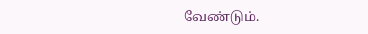வேண்டும்.